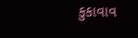કુકાવાવ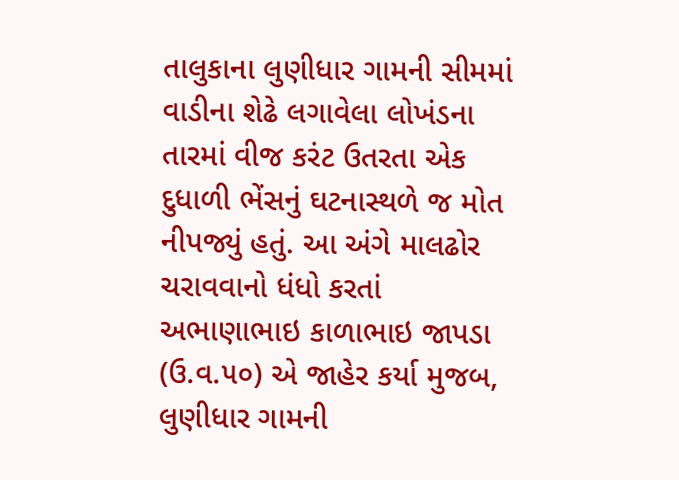તાલુકાના લુણીધાર ગામની સીમમાં વાડીના શેઢે લગાવેલા લોખંડના તારમાં વીજ કરંટ ઉતરતા એક દુધાળી ભેંસનું ઘટનાસ્થળે જ મોત નીપજ્યું હતું. આ અંગે માલઢોર ચરાવવાનો ધંધો કરતાં અભાણાભાઇ કાળાભાઇ જાપડા (ઉ.વ.૫૦) એ જાહેર કર્યા મુજબ, લુણીધાર ગામની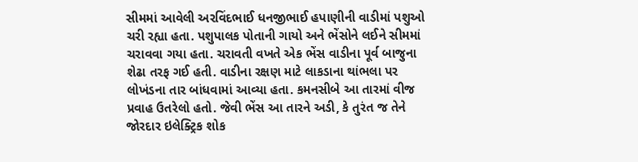સીમમાં આવેલી અરવિંદભાઈ ધનજીભાઈ હપાણીની વાડીમાં પશુઓ ચરી રહ્યા હતા. પશુપાલક પોતાની ગાયો અને ભેંસોને લઈને સીમમાં ચરાવવા ગયા હતા. ચરાવતી વખતે એક ભેંસ વાડીના પૂર્વ બાજુના શેઢા તરફ ગઈ હતી. વાડીના રક્ષણ માટે લાકડાના થાંભલા પર લોખંડના તાર બાંધવામાં આવ્યા હતા. કમનસીબે આ તારમાં વીજ પ્રવાહ ઉતરેલો હતો. જેવી ભેંસ આ તારને અડી, કે તુરંત જ તેને જોરદાર ઇલેક્ટ્રિક શોક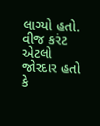લાગ્યો હતો. વીજ કરંટ એટલો જોરદાર હતો કે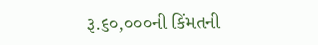રૂ.૬૦,૦૦૦ની કિંમતની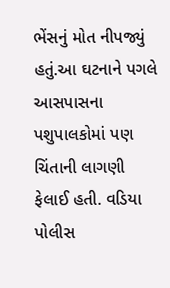ભેંસનું મોત નીપજ્યું હતું.આ ઘટનાને પગલે આસપાસના પશુપાલકોમાં પણ ચિંતાની લાગણી ફેલાઈ હતી. વડિયા પોલીસ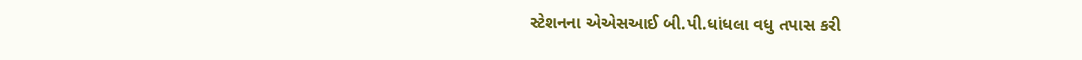સ્ટેશનના એએસઆઈ બી.પી.ધાંધલા વધુ તપાસ કરી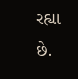રહ્યા છે.